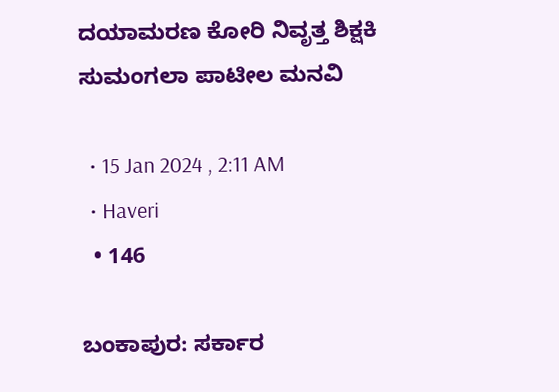ದಯಾಮರಣ ಕೋರಿ ನಿವೃತ್ತ ಶಿಕ್ಷಕಿ ಸುಮಂಗಲಾ ಪಾಟೀಲ ಮನವಿ

  • 15 Jan 2024 , 2:11 AM
  • Haveri
  • 146

ಬಂಕಾಪುರ: ಸರ್ಕಾರ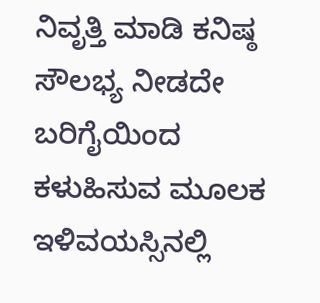ನಿವೃತ್ತಿ ಮಾಡಿ ಕನಿಷ್ಠ ಸೌಲಭ್ಯ ನೀಡದೇ ಬರಿಗೈಯಿಂದ ಕಳುಹಿಸುವ ಮೂಲಕ ಇಳಿವಯಸ್ಸಿನಲ್ಲಿ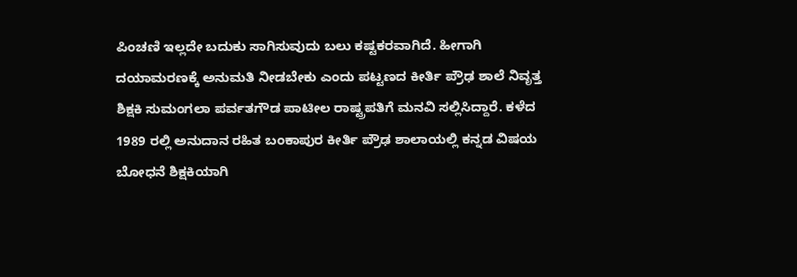ಪಿಂಚಣಿ ಇಲ್ಲದೇ ಬದುಕು ಸಾಗಿಸುವುದು ಬಲು ಕಷ್ಟಕರವಾಗಿದೆ. ಹೀಗಾಗಿ ದಯಾಮರಣಕ್ಕೆ ಅನುಮತಿ ನೀಡಬೇಕು ಎಂದು ಪಟ್ಟಣದ ಕೀರ್ತಿ ಪ್ರೌಢ ಶಾಲೆ ನಿವೃತ್ತ ಶಿಕ್ಷಕಿ ಸುಮಂಗಲಾ ಪರ್ವತಗೌಡ ಪಾಟೀಲ ರಾಷ್ಟ್ರಪತಿಗೆ ಮನವಿ ಸಲ್ಲಿಸಿದ್ದಾರೆ. ಕಳೆದ 1989 ರಲ್ಲಿ ಅನುದಾನ ರಹಿತ ಬಂಕಾಪುರ ಕೀರ್ತಿ ಪ್ರೌಢ ಶಾಲಾಯಲ್ಲಿ ಕನ್ನಡ ವಿಷಯ ಬೋಧನೆ ಶಿಕ್ಷಕಿಯಾಗಿ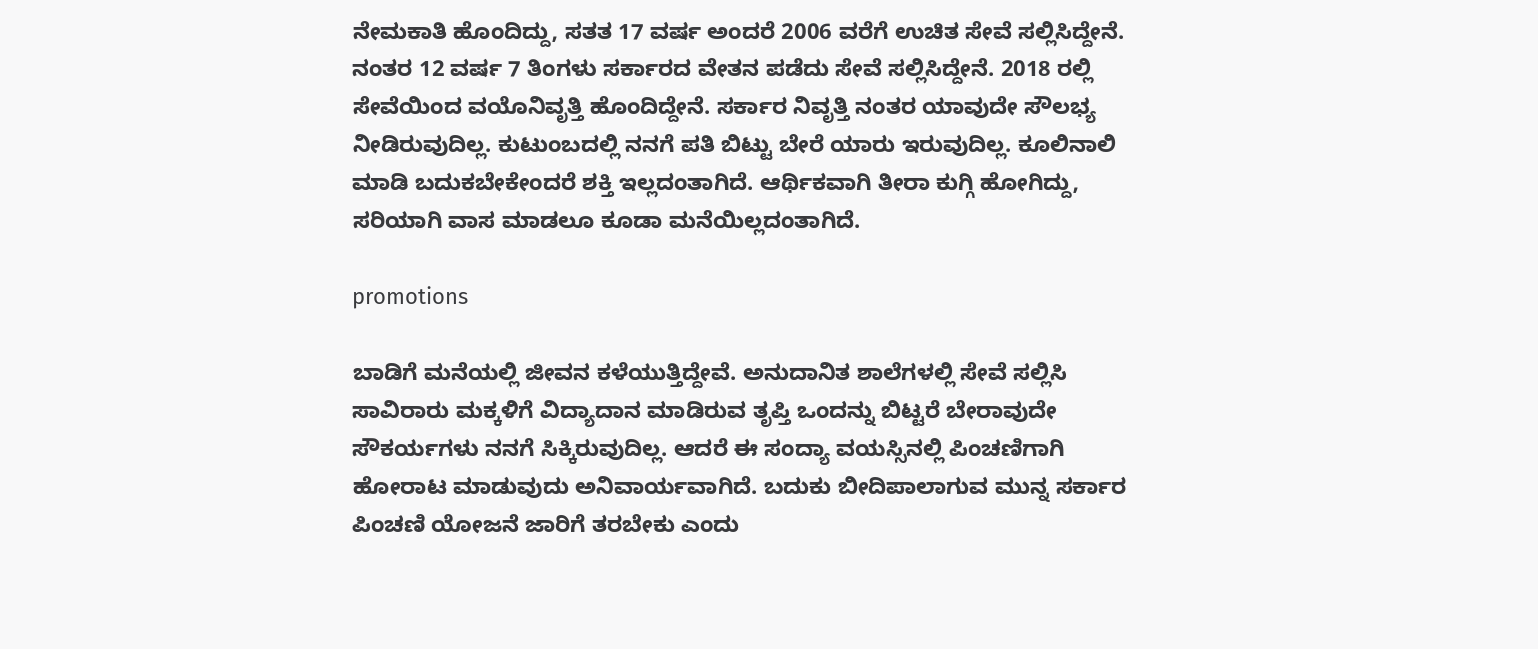ನೇಮಕಾತಿ ಹೊಂದಿದ್ದು, ಸತತ 17 ವರ್ಷ ಅಂದರೆ 2006 ವರೆಗೆ ಉಚಿತ ಸೇವೆ ಸಲ್ಲಿಸಿದ್ದೇನೆ. ನಂತರ 12 ವರ್ಷ 7 ತಿಂಗಳು ಸರ್ಕಾರದ ವೇತನ ಪಡೆದು ಸೇವೆ ಸಲ್ಲಿಸಿದ್ದೇನೆ. 2018 ರಲ್ಲಿ ಸೇವೆಯಿಂದ ವಯೊನಿವೃತ್ತಿ ಹೊಂದಿದ್ದೇನೆ. ಸರ್ಕಾರ ನಿವೃತ್ತಿ ನಂತರ ಯಾವುದೇ ಸೌಲಭ್ಯ ನೀಡಿರುವುದಿಲ್ಲ. ಕುಟುಂಬದಲ್ಲಿ ನನಗೆ ಪತಿ ಬಿಟ್ಟು ಬೇರೆ ಯಾರು ಇರುವುದಿಲ್ಲ. ಕೂಲಿನಾಲಿ ಮಾಡಿ ಬದುಕಬೇಕೇಂದರೆ ಶಕ್ತಿ ಇಲ್ಲದಂತಾಗಿದೆ. ಆರ್ಥಿಕವಾಗಿ ತೀರಾ ಕುಗ್ಗಿ ಹೋಗಿದ್ದು, ಸರಿಯಾಗಿ ವಾಸ ಮಾಡಲೂ ಕೂಡಾ ಮನೆಯಿಲ್ಲದಂತಾಗಿದೆ.

promotions

ಬಾಡಿಗೆ ಮನೆಯಲ್ಲಿ ಜೀವನ ಕಳೆಯುತ್ತಿದ್ದೇವೆ. ಅನುದಾನಿತ ಶಾಲೆಗಳಲ್ಲಿ ಸೇವೆ ಸಲ್ಲಿಸಿ ಸಾವಿರಾರು ಮಕ್ಕಳಿಗೆ ವಿದ್ಯಾದಾನ ಮಾಡಿರುವ ತೃಪ್ತಿ ಒಂದನ್ನು ಬಿಟ್ಟರೆ ಬೇರಾವುದೇ ಸೌಕರ್ಯಗಳು ನನಗೆ ಸಿಕ್ಕಿರುವುದಿಲ್ಲ. ಆದರೆ ಈ ಸಂದ್ಯಾ ವಯಸ್ಸಿನಲ್ಲಿ ಪಿಂಚಣಿಗಾಗಿ ಹೋರಾಟ ಮಾಡುವುದು ಅನಿವಾರ್ಯವಾಗಿದೆ. ಬದುಕು ಬೀದಿಪಾಲಾಗುವ ಮುನ್ನ ಸರ್ಕಾರ ಪಿಂಚಣಿ ಯೋಜನೆ ಜಾರಿಗೆ ತರಬೇಕು ಎಂದು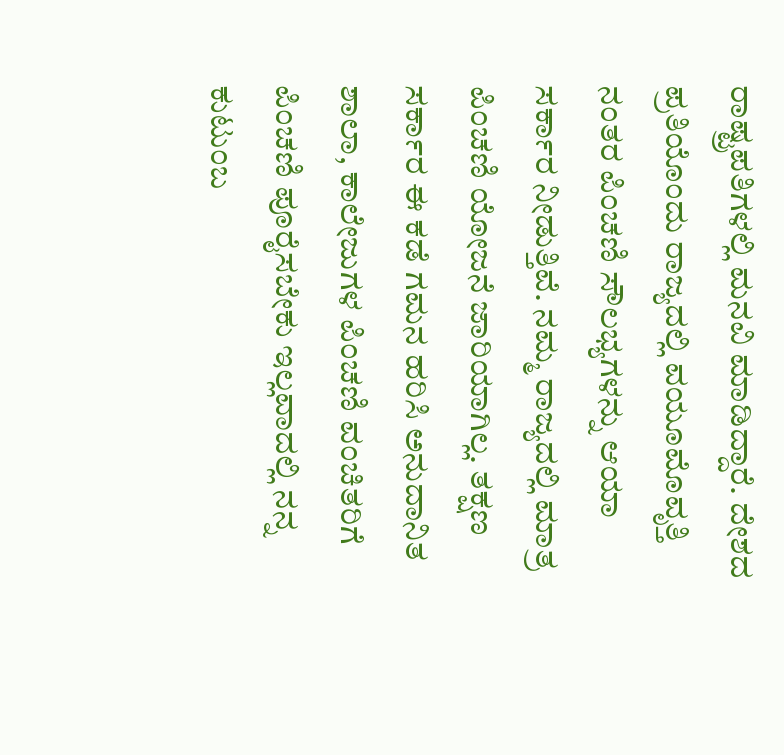ರಾಷ್ಟ್ರಪತಿಗಳಲ್ಲಿ ಮನವಿ ಮಾಡಿದ್ದಾರೆ. ದೇಶದ ಪ್ರತಿಯೊಂದು ರಾಜ್ಯದಲ್ಲಿ ವಯೂಮೊವೃತ್ತಿ ನಂತರ ಪಿಂಚಣಿ ಸೌಲಭ್ಯಗಳನ್ನು ಆಯಾ ಸರ್ಕಾರ ನೀಡುತ್ತಿವೆ. ನಮ್ಮ ರಾಜ್ಯದಲ್ಲಿ ಮಾತ್ರ ಪಿಂಚಣಿ ಯೋಜನೆ ಜಾರಿಯಾಗಿಲ್ಲ. ತಕ್ಷಣ ಸರ್ಕಾರ ಈ ಕಡೆ ಗಮನ ಹರಿಸಿ ಅನುದಾನಿತ ಶಾಲಾ, ಕಾಲೇಜುಗಳ ಪಿಂಚಣಿ ವಂಚಿತರಿಗೆ ಪಿಂಚಣಿ ಪೂರೈಸಬೇಕು ಇಲ್ಲವಾದಲ್ಲಿ ನನ್ನ ಕುಟುಂಬ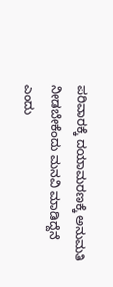ಪರಿವಾರಕ್ಕೆ ದಯಾಮರಣಕ್ಕೆ ಅನುಮತಿ ನೀಡಬೇಕೆಂದು ಮನವಿ ಮಾಡಿದ್ದೆನೆ ಎಂದು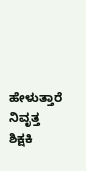ಹೇಳುತ್ತಾರೆ ನಿವೃತ್ತ ಶಿಕ್ಷಕಿ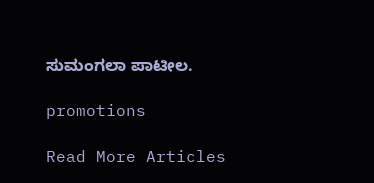ಸುಮಂಗಲಾ ಪಾಟೀಲ.

promotions

Read More Articles